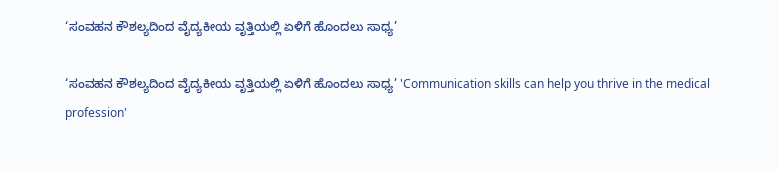‘ಸಂವಹನ ಕೌಶಲ್ಯದಿಂದ ವೈದ್ಯಕೀಯ ವೃತ್ತಿಯಲ್ಲಿ ಏಳಿಗೆ ಹೊಂದಲು ಸಾಧ್ಯ’

‘ಸಂವಹನ ಕೌಶಲ್ಯದಿಂದ ವೈದ್ಯಕೀಯ ವೃತ್ತಿಯಲ್ಲಿ ಏಳಿಗೆ ಹೊಂದಲು ಸಾಧ್ಯ’ 'Communication skills can help you thrive in the medical profession'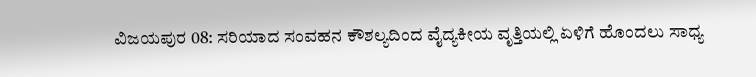ವಿಜಯಪುರ 08: ಸರಿಯಾದ ಸಂವಹನ ಕೌಶಲ್ಯದಿಂದ ವೈದ್ಯಕೀಯ ವೃತ್ತಿಯಲ್ಲಿ ಏಳಿಗೆ ಹೊಂದಲು ಸಾಧ್ಯ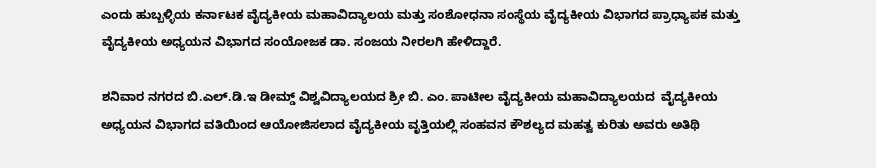ಎಂದು ಹುಬ್ಬಳ್ಳಿಯ ಕರ್ನಾಟಕ ವೈದ್ಯಕೀಯ ಮಹಾವಿದ್ಯಾಲಯ ಮತ್ತು ಸಂಶೋಧನಾ ಸಂಸ್ಥೆಯ ವೈದ್ಯಕೀಯ ವಿಭಾಗದ ಪ್ರಾಧ್ಯಾಪಕ ಮತ್ತು ವೈದ್ಯಕೀಯ ಅಧ್ಯಯನ ವಿಭಾಗದ ಸಂಯೋಜಕ ಡಾ. ಸಂಜಯ ನೀರಲಗಿ ಹೇಳಿದ್ದಾರೆ.

ಶನಿವಾರ ನಗರದ ಬಿ.ಎಲ್‌.ಡಿ.ಇ ಡೀಮ್ಡ್‌ ವಿಶ್ವವಿದ್ಯಾಲಯದ ಶ್ರೀ ಬಿ. ಎಂ. ಪಾಟೀಲ ವೈದ್ಯಕೀಯ ಮಹಾವಿದ್ಯಾಲಯದ  ವೈದ್ಯಕೀಯ ಅಧ್ಯಯನ ವಿಭಾಗದ ವತಿಯಿಂದ ಆಯೋಜಿಸಲಾದ ವೈದ್ಯಕೀಯ ವೃತ್ತಿಯಲ್ಲಿ ಸಂಹವನ ಕೌಶಲ್ಯದ ಮಹತ್ವ ಕುರಿತು ಅವರು ಅತಿಥಿ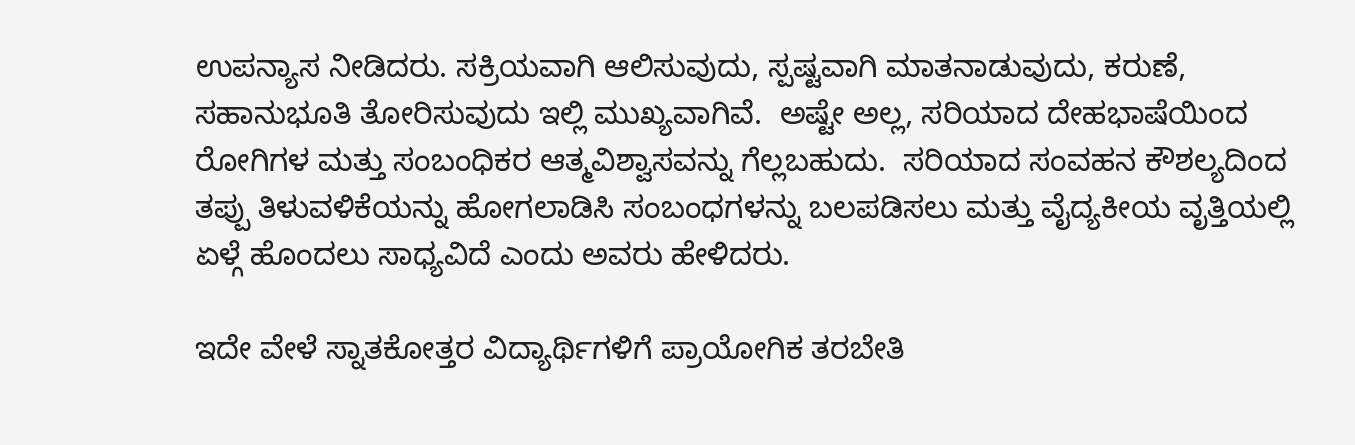ಉಪನ್ಯಾಸ ನೀಡಿದರು. ಸಕ್ರಿಯವಾಗಿ ಆಲಿಸುವುದು, ಸ್ಪಷ್ಟವಾಗಿ ಮಾತನಾಡುವುದು, ಕರುಣೆ, ಸಹಾನುಭೂತಿ ತೋರಿಸುವುದು ಇಲ್ಲಿ ಮುಖ್ಯವಾಗಿವೆ.  ಅಷ್ಟೇ ಅಲ್ಲ, ಸರಿಯಾದ ದೇಹಭಾಷೆಯಿಂದ ರೋಗಿಗಳ ಮತ್ತು ಸಂಬಂಧಿಕರ ಆತ್ಮವಿಶ್ವಾಸವನ್ನು ಗೆಲ್ಲಬಹುದು.  ಸರಿಯಾದ ಸಂವಹನ ಕೌಶಲ್ಯದಿಂದ ತಪ್ಪು ತಿಳುವಳಿಕೆಯನ್ನು ಹೋಗಲಾಡಿಸಿ ಸಂಬಂಧಗಳನ್ನು ಬಲಪಡಿಸಲು ಮತ್ತು ವೈದ್ಯಕೀಯ ವೃತ್ತಿಯಲ್ಲಿ ಏಳ್ಗೆ ಹೊಂದಲು ಸಾಧ್ಯವಿದೆ ಎಂದು ಅವರು ಹೇಳಿದರು.

ಇದೇ ವೇಳೆ ಸ್ನಾತಕೋತ್ತರ ವಿದ್ಯಾರ್ಥಿಗಳಿಗೆ ಪ್ರಾಯೋಗಿಕ ತರಬೇತಿ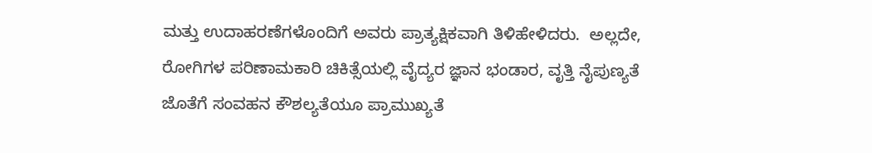ಮತ್ತು ಉದಾಹರಣೆಗಳೊಂದಿಗೆ ಅವರು ಪ್ರಾತ್ಯಕ್ಷಿಕವಾಗಿ ತಿಳಿಹೇಳಿದರು.  ಅಲ್ಲದೇ, ರೋಗಿಗಳ ಪರಿಣಾಮಕಾರಿ ಚಿಕಿತ್ಸೆಯಲ್ಲಿ ವೈದ್ಯರ ಜ್ಞಾನ ಭಂಡಾರ, ವೃತ್ತಿ ನೈಪುಣ್ಯತೆ ಜೊತೆಗೆ ಸಂವಹನ ಕೌಶಲ್ಯತೆಯೂ ಪ್ರಾಮುಖ್ಯತೆ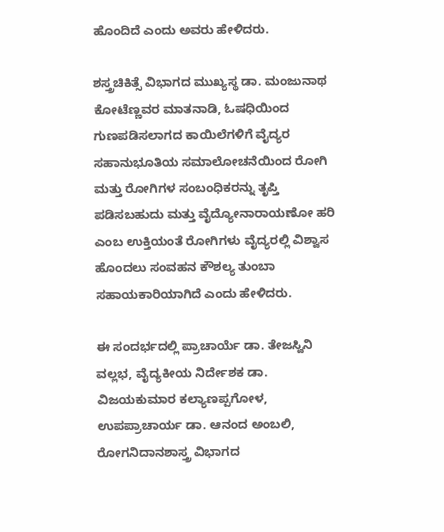ಹೊಂದಿದೆ ಎಂದು ಅವರು ಹೇಳಿದರು.

ಶಸ್ತ್ರಚಿಕಿತ್ಸೆ ವಿಭಾಗದ ಮುಖ್ಯಸ್ಥ ಡಾ. ಮಂಜುನಾಥ ಕೋಟೆಣ್ಣವರ ಮಾತನಾಡಿ, ಓಷಧಿಯಿಂದ ಗುಣಪಡಿಸಲಾಗದ ಕಾಯಿಲೆಗಳಿಗೆ ವೈದ್ಯರ ಸಹಾನುಭೂತಿಯ ಸಮಾಲೋಚನೆಯಿಂದ ರೋಗಿ ಮತ್ತು ರೋಗಿಗಳ ಸಂಬಂಧಿಕರನ್ನು ತೃಪ್ತಿ ಪಡಿಸಬಹುದು ಮತ್ತು ವೈದ್ಯೋನಾರಾಯಣೋ ಹರಿ  ಎಂಬ ಉಕ್ತಿಯಂತೆ ರೋಗಿಗಳು ವೈದ್ಯರಲ್ಲಿ ವಿಶ್ವಾಸ ಹೊಂದಲು ಸಂವಹನ ಕೌಶಲ್ಯ ತುಂಬಾ ಸಹಾಯಕಾರಿಯಾಗಿದೆ ಎಂದು ಹೇಳಿದರು.

ಈ ಸಂದರ್ಭದಲ್ಲಿ ಪ್ರಾಚಾರ್ಯೆ ಡಾ. ತೇಜಸ್ವಿನಿ ವಲ್ಲಭ, ವೈದ್ಯಕೀಯ ನಿರ್ದೇಶಕ ಡಾ. ವಿಜಯಕುಮಾರ ಕಲ್ಯಾಣಪ್ಪಗೋಳ, ಉಪಪ್ರಾಚಾರ್ಯ ಡಾ. ಆನಂದ ಅಂಬಲಿ, ರೋಗನಿದಾನಶಾಸ್ತ್ರ ವಿಭಾಗದ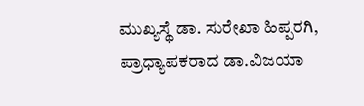ಮುಖ್ಯಸ್ಥೆ ಡಾ. ಸುರೇಖಾ ಹಿಪ್ಪರಗಿ, ಪ್ರಾಧ್ಯಾಪಕರಾದ ಡಾ.ವಿಜಯಾ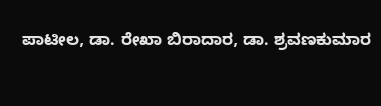ಪಾಟೀಲ, ಡಾ. ರೇಖಾ ಬಿರಾದಾರ, ಡಾ. ಶ್ರವಣಕುಮಾರ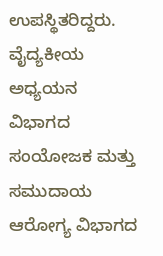ಉಪಸ್ಥಿತರಿದ್ದರು. ವೈದ್ಯಕೀಯ ಅಧ್ಯಯನ ವಿಭಾಗದ ಸಂಯೋಜಕ ಮತ್ತು ಸಮುದಾಯ ಆರೋಗ್ಯ ವಿಭಾಗದ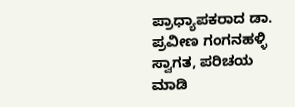ಪ್ರಾಧ್ಯಾಪಕರಾದ ಡಾ. ಪ್ರವೀಣ ಗಂಗನಹಳ್ಳಿ ಸ್ವಾಗತ, ಪರಿಚಯ ಮಾಡಿ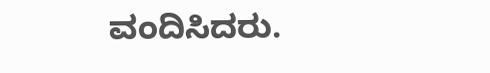ವಂದಿಸಿದರು.